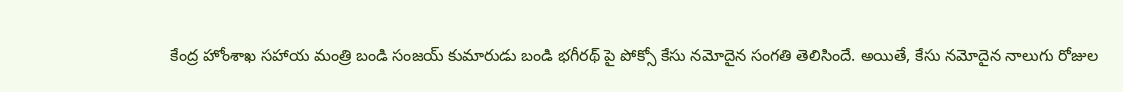కేంద్ర హోంశాఖ సహాయ మంత్రి బండి సంజయ్ కుమారుడు బండి భగీరథ్ పై పోక్సో కేసు నమోదైన సంగతి తెలిసిందే. అయితే, కేసు నమోదైన నాలుగు రోజుల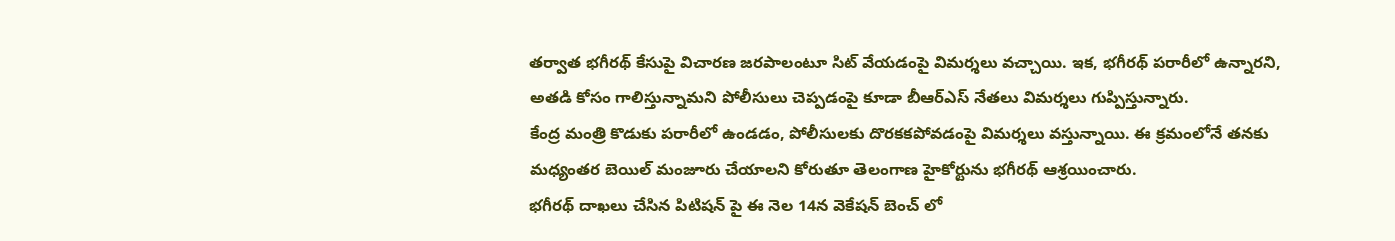తర్వాత భగీరథ్ కేసుపై విచారణ జరపాలంటూ సిట్ వేయడంపై విమర్శలు వచ్చాయి. ఇక, భగీరథ్ పరారీలో ఉన్నారని, అతడి కోసం గాలిస్తున్నామని పోలీసులు చెప్పడంపై కూడా బీఆర్ఎస్ నేతలు విమర్శలు గుప్పిస్తున్నారు.
కేంద్ర మంత్రి కొడుకు పరారీలో ఉండడం, పోలీసులకు దొరకకపోవడంపై విమర్శలు వస్తున్నాయి. ఈ క్రమంలోనే తనకు మధ్యంతర బెయిల్ మంజూరు చేయాలని కోరుతూ తెలంగాణ హైకోర్టును భగీరథ్ ఆశ్రయించారు.
భగీరథ్ దాఖలు చేసిన పిటిషన్ పై ఈ నెల 14న వెకేషన్ బెంచ్ లో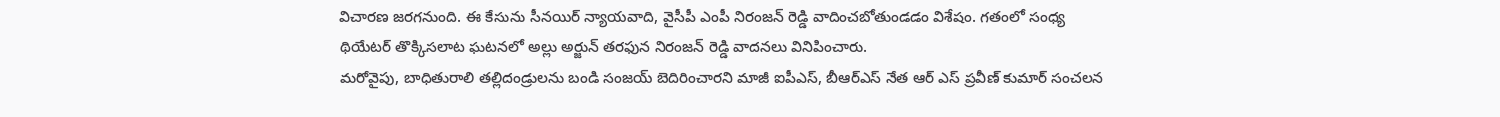విచారణ జరగనుంది. ఈ కేసును సీనయిర్ న్యాయవాది, వైసీపీ ఎంపీ నిరంజన్ రెడ్డి వాదించబోతుండడం విశేషం. గతంలో సంధ్య థియేటర్ తొక్కిసలాట ఘటనలో అల్లు అర్జున్ తరఫున నిరంజన్ రెడ్డి వాదనలు వినిపించారు.
మరోవైపు, బాధితురాలి తల్లిదండ్రులను బండి సంజయ్ బెదిరించారని మాజీ ఐపీఎస్, బీఆర్ఎస్ నేత ఆర్ ఎస్ ప్రవీణ్ కుమార్ సంచలన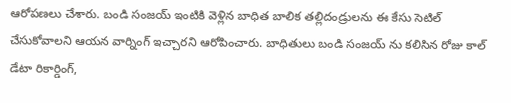ఆరోపణలు చేశారు. బండి సంజయ్ ఇంటికి వెళ్లిన బాధిత బాలిక తల్లిదండ్రులను ఈ కేసు సెటిల్ చేసుకోవాలని ఆయన వార్నింగ్ ఇచ్చారని ఆరోపించారు. బాధితులు బండి సంజయ్ ను కలిసిన రోజు కాల్ డేటా రికార్డింగ్,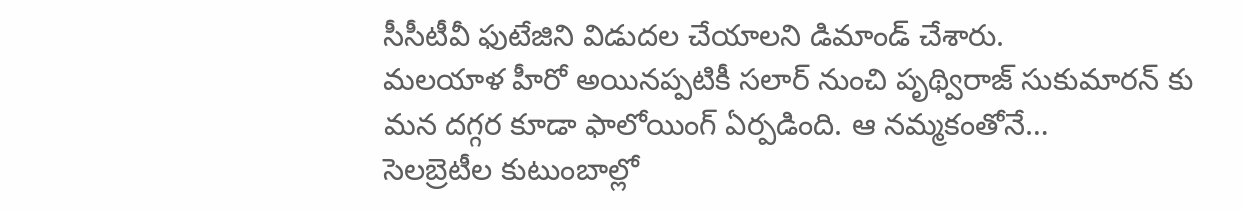సీసీటీవీ ఫుటేజిని విడుదల చేయాలని డిమాండ్ చేశారు.
మలయాళ హీరో అయినప్పటికీ సలార్ నుంచి పృథ్విరాజ్ సుకుమారన్ కు మన దగ్గర కూడా ఫాలోయింగ్ ఏర్పడింది. ఆ నమ్మకంతోనే…
సెలబ్రెటీల కుటుంబాల్లో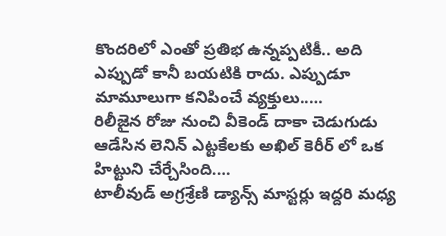కొందరిలో ఎంతో ప్రతిభ ఉన్నప్పటికీ.. అది ఎప్పుడో కానీ బయటికి రాదు. ఎప్పుడూ మామూలుగా కనిపించే వ్యక్తులు..…
రిలీజైన రోజు నుంచి వీకెండ్ దాకా చెడుగుడు ఆడేసిన లెనిన్ ఎట్టకేలకు అఖిల్ కెరీర్ లో ఒక హిట్టుని చేర్చేసింది.…
టాలీవుడ్ అగ్రశ్రేణి డ్యాన్స్ మాస్టర్లు ఇద్దరి మధ్య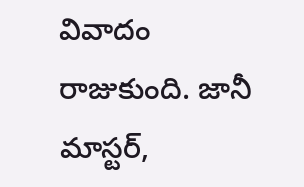వివాదం రాజుకుంది. జానీ మాస్టర్,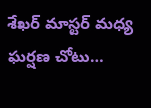శేఖర్ మాస్టర్ మధ్య ఘర్షణ చోటు…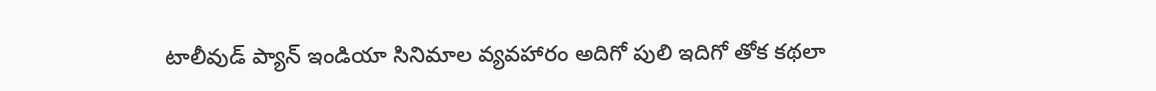టాలీవుడ్ ప్యాన్ ఇండియా సినిమాల వ్యవహారం అదిగో పులి ఇదిగో తోక కథలా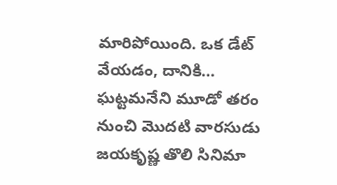మారిపోయింది. ఒక డేట్ వేయడం, దానికి…
ఘట్టమనేని మూడో తరం నుంచి మొదటి వారసుడు జయకృష్ణ తొలి సినిమా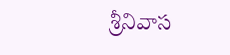శ్రీనివాస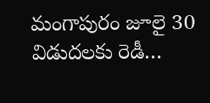మంగాపురం జూలై 30 విడుదలకు రెడీ…